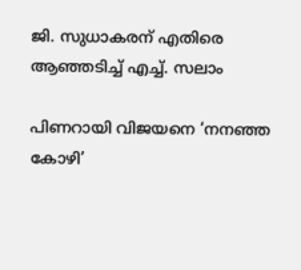ജി. സുധാകരന് എതിരെ ആഞ്ഞടിച്ച് എച്ച്. സലാം

പിണറായി വിജയനെ ‘നനഞ്ഞ കോഴി’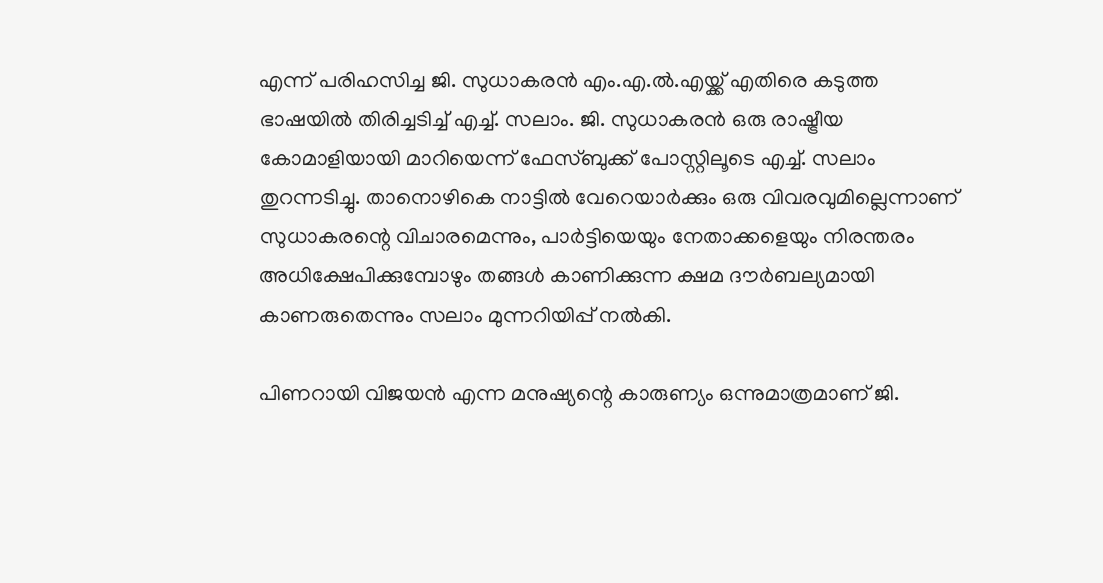എന്ന് പരിഹസിച്ച ജി. സുധാകരൻ എം.എ.ൽ.എയ്ക്ക് എതിരെ കടുത്ത ഭാഷയിൽ തിരിച്ചടിച്ച് എച്ച്. സലാം. ജി. സുധാകരൻ ഒരു രാഷ്ട്രീയ കോമാളിയായി മാറിയെന്ന് ഫേസ്ബുക്ക് പോസ്റ്റിലൂടെ എച്ച്. സലാം തുറന്നടിച്ചു. താനൊഴികെ നാട്ടിൽ വേറെയാർക്കും ഒരു വിവരവുമില്ലെന്നാണ് സുധാകരന്റെ വിചാരമെന്നും, പാർട്ടിയെയും നേതാക്കളെയും നിരന്തരം അധിക്ഷേപിക്കുമ്പോഴും തങ്ങൾ കാണിക്കുന്ന ക്ഷമ ദൗർബല്യമായി കാണരുതെന്നും സലാം മുന്നറിയിപ്പ് നൽകി.

പിണറായി വിജയൻ എന്ന മനുഷ്യന്റെ കാരുണ്യം ഒന്നുമാത്രമാണ് ജി.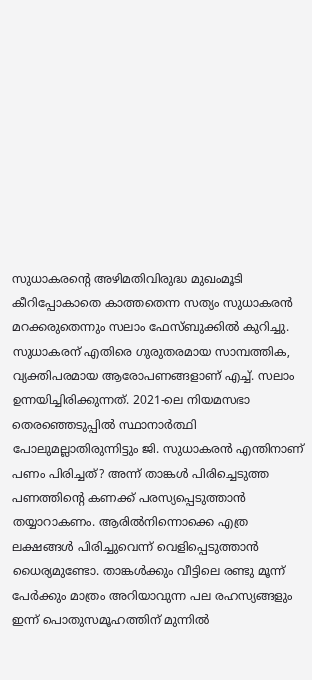സുധാകരന്റെ അഴിമതിവിരുദ്ധ മുഖംമൂടി കീറിപ്പോകാതെ കാത്തതെന്ന സത്യം സുധാകരൻ മറക്കരുതെന്നും സലാം ഫേസ്ബുക്കിൽ കുറിച്ചു. സുധാകരന് എതിരെ ഗുരുതരമായ സാമ്പത്തിക, വ്യക്തിപരമായ ആരോപണങ്ങളാണ് എച്ച്. സലാം ഉന്നയിച്ചിരിക്കുന്നത്. 2021-ലെ നിയമസഭാ തെരഞ്ഞെടുപ്പിൽ സ്ഥാനാർത്ഥി പോലുമല്ലാതിരുന്നിട്ടും ജി. സുധാകരൻ എന്തിനാണ് പണം പിരിച്ചത്? അന്ന് താങ്കൾ പിരിച്ചെടുത്ത പണത്തിന്റെ കണക്ക് പരസ്യപ്പെടുത്താൻ തയ്യാറാകണം. ആരിൽനിന്നൊക്കെ എത്ര ലക്ഷങ്ങൾ പിരിച്ചുവെന്ന് വെളിപ്പെടുത്താൻ ധൈര്യമുണ്ടോ. താങ്കൾക്കും വീട്ടിലെ രണ്ടു മൂന്ന് പേർക്കും മാത്രം അറിയാവുന്ന പല രഹസ്യങ്ങളും ഇന്ന് പൊതുസമൂഹത്തിന് മുന്നിൽ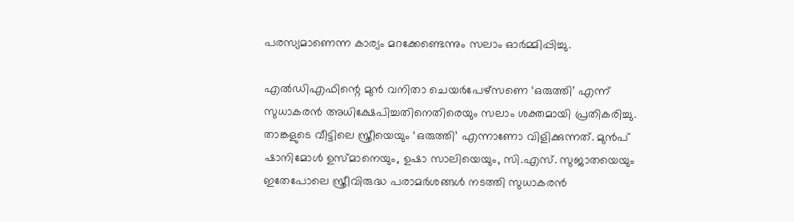പരസ്യമാണെന്ന കാര്യം മറക്കേണ്ടെന്നും സലാം ഓർമ്മിപ്പിച്ചു.

എല്‍ഡിഎഫിന്റെ മുന്‍ വനിതാ ചെയര്‍പേഴ്‌സണെ ‘ഒരുത്തി’ എന്ന് സുധാകരൻ അധിക്ഷേപിച്ചതിനെതിരെയും സലാം ശക്തമായി പ്രതികരിച്ചു. താങ്കളുടെ വീട്ടിലെ സ്ത്രീയെയും ‘ഒരുത്തി’ എന്നാണോ വിളിക്കുന്നത്. മുൻപ് ഷാനിമോൾ ഉസ്മാനെയും, ഉഷാ സാലിയെയും, സി.എസ്. സുജാതയെയും ഇതേപോലെ സ്ത്രീവിരുദ്ധ പരാമർശങ്ങൾ നടത്തി സുധാകരൻ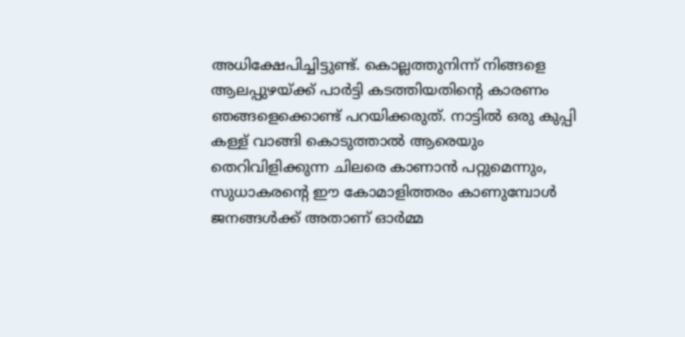അധിക്ഷേപിച്ചിട്ടുണ്ട്. കൊല്ലത്തുനിന്ന് നിങ്ങളെ ആലപ്പുഴയ്ക്ക് പാർട്ടി കടത്തിയതിന്റെ കാരണം ഞങ്ങളെക്കൊണ്ട് പറയിക്കരുത്. നാട്ടിൽ ഒരു കുപ്പി കള്ള് വാങ്ങി കൊടുത്താൽ ആരെയും തെറിവിളിക്കുന്ന ചിലരെ കാണാൻ പറ്റുമെന്നും, സുധാകരന്റെ ഈ കോമാളിത്തരം കാണുമ്പോൾ ജനങ്ങൾക്ക് അതാണ് ഓർമ്മ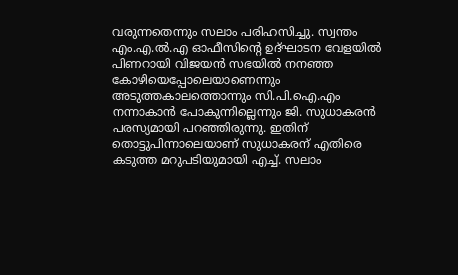വരുന്നതെന്നും സലാം പരിഹസിച്ചു. സ്വന്തം എം.എ.ൽ.എ ഓഫീസിന്റെ ഉദ്ഘാടന വേളയിൽ പിണറായി വിജയൻ സഭയിൽ നനഞ്ഞ കോഴിയെപ്പോലെയാണെന്നും അടുത്തകാലത്തൊന്നും സി.പി.ഐ.എം നന്നാകാൻ പോകുന്നില്ലെന്നും ജി. സുധാകരൻ പരസ്യമായി പറഞ്ഞിരുന്നു. ഇതിന് തൊട്ടുപിന്നാലെയാണ് സുധാകരന് എതിരെ കടുത്ത മറുപടിയുമായി എച്ച്. സലാം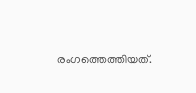രംഗത്തെത്തിയത്.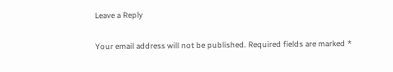Leave a Reply

Your email address will not be published. Required fields are marked *